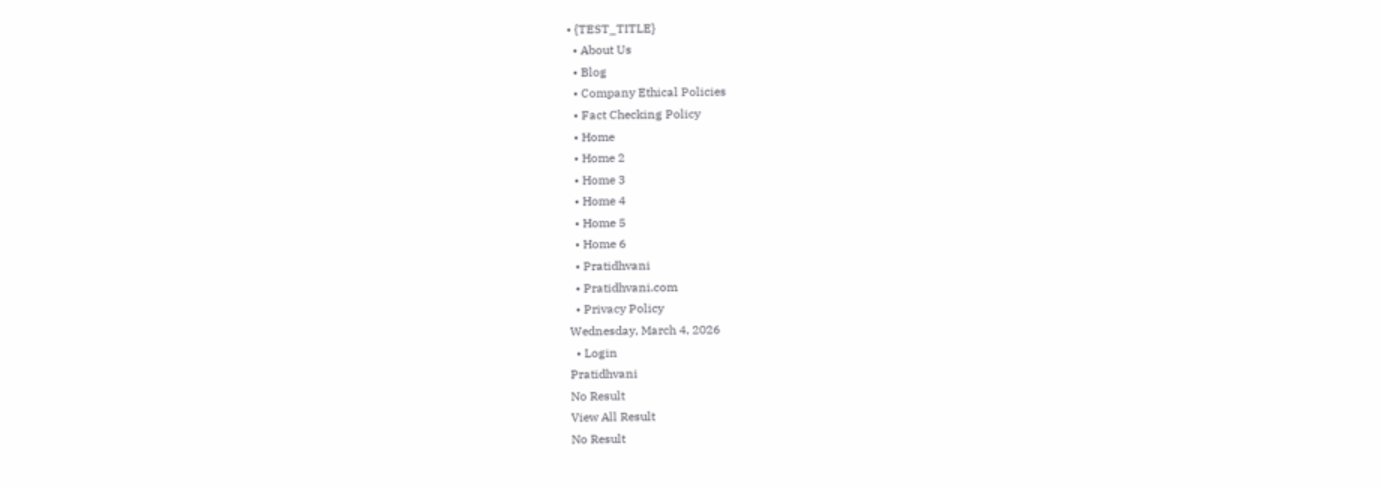• {TEST_TITLE}
  • About Us
  • Blog
  • Company Ethical Policies
  • Fact Checking Policy
  • Home
  • Home 2
  • Home 3
  • Home 4
  • Home 5
  • Home 6
  • Pratidhvani
  • Pratidhvani.com
  • Privacy Policy
Wednesday, March 4, 2026
  • Login
Pratidhvani
No Result
View All Result
No Result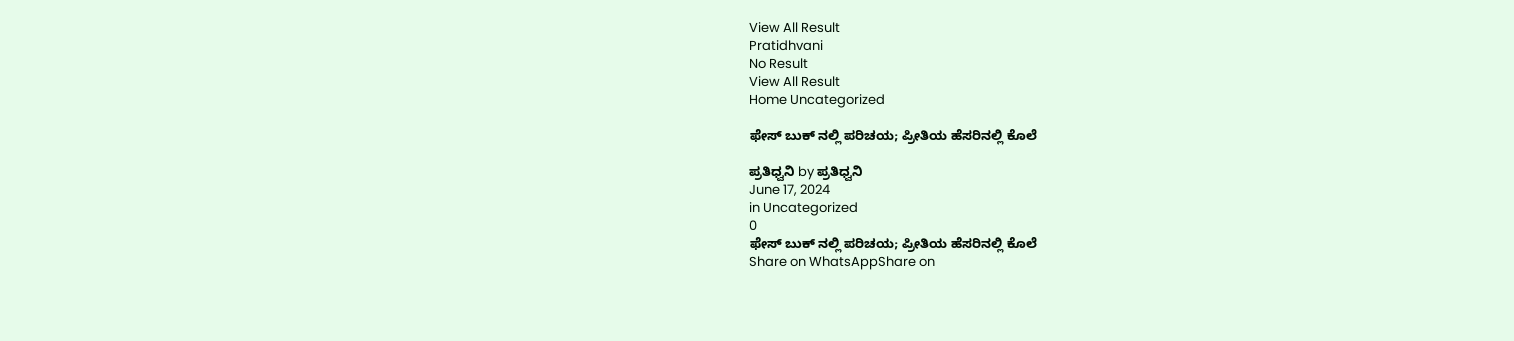View All Result
Pratidhvani
No Result
View All Result
Home Uncategorized

ಫೇಸ್ ಬುಕ್ ನಲ್ಲಿ ಪರಿಚಯ; ಪ್ರೀತಿಯ ಹೆಸರಿನಲ್ಲಿ ಕೊಲೆ

ಪ್ರತಿಧ್ವನಿ by ಪ್ರತಿಧ್ವನಿ
June 17, 2024
in Uncategorized
0
ಫೇಸ್ ಬುಕ್ ನಲ್ಲಿ ಪರಿಚಯ; ಪ್ರೀತಿಯ ಹೆಸರಿನಲ್ಲಿ ಕೊಲೆ
Share on WhatsAppShare on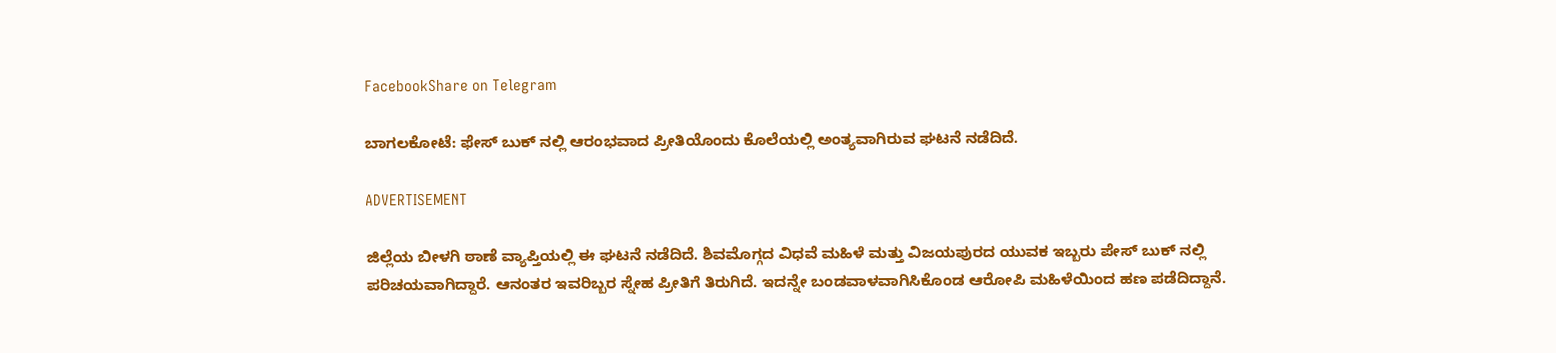FacebookShare on Telegram

ಬಾಗಲಕೋಟೆ: ಫೇಸ್ ಬುಕ್ ನಲ್ಲಿ ಆರಂಭವಾದ ಪ್ರೀತಿಯೊಂದು ಕೊಲೆಯಲ್ಲಿ ಅಂತ್ಯವಾಗಿರುವ ಘಟನೆ ನಡೆದಿದೆ.

ADVERTISEMENT

ಜಿಲ್ಲೆಯ ಬೀಳಗಿ ಠಾಣೆ ವ್ಯಾಪ್ತಿಯಲ್ಲಿ ಈ ಘಟನೆ ನಡೆದಿದೆ. ಶಿವಮೊಗ್ಗದ ವಿಧವೆ ಮಹಿಳೆ ಮತ್ತು ವಿಜಯಪುರದ ಯುವಕ ಇಬ್ಬರು ಪೇಸ್ ಬುಕ್ ನಲ್ಲಿ ಪರಿಚಯವಾಗಿದ್ದಾರೆ. ಆನಂತರ ಇವರಿಬ್ಬರ ಸ್ನೇಹ ಪ್ರೀತಿಗೆ ತಿರುಗಿದೆ. ಇದನ್ನೇ ಬಂಡವಾಳವಾಗಿಸಿಕೊಂಡ ಆರೋಪಿ ಮಹಿಳೆಯಿಂದ ಹಣ ಪಡೆದಿದ್ದಾನೆ.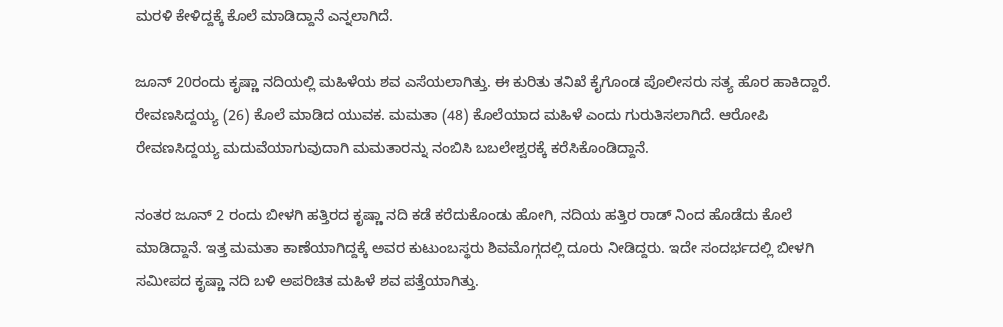ಮರಳಿ ಕೇಳಿದ್ದಕ್ಕೆ ಕೊಲೆ ಮಾಡಿದ್ದಾನೆ ಎನ್ನಲಾಗಿದೆ.

ಜೂನ್ 20ರಂದು ಕೃಷ್ಣಾ ನದಿಯಲ್ಲಿ ಮಹಿಳೆಯ ಶವ ಎಸೆಯಲಾಗಿತ್ತು. ಈ ಕುರಿತು ತನಿಖೆ ಕೈಗೊಂಡ ಪೊಲೀಸರು ಸತ್ಯ ಹೊರ ಹಾಕಿದ್ದಾರೆ. ರೇವಣಸಿದ್ದಯ್ಯ (26) ಕೊಲೆ‌ ಮಾಡಿದ ಯುವಕ. ಮಮತಾ (48) ಕೊಲೆಯಾದ ಮಹಿಳೆ ಎಂದು ಗುರುತಿಸಲಾಗಿದೆ. ಆರೋಪಿ ರೇವಣಸಿದ್ದಯ್ಯ ಮದುವೆಯಾಗುವುದಾಗಿ ಮಮತಾರನ್ನು ನಂಬಿಸಿ ಬಬಲೇಶ್ವರಕ್ಕೆ ಕರೆಸಿಕೊಂಡಿದ್ದಾನೆ.

ನಂತರ ಜೂನ್ 2 ರಂದು ಬೀಳಗಿ ಹತ್ತಿರದ ಕೃಷ್ಣಾ ನದಿ ಕಡೆ ಕರೆದುಕೊಂಡು ಹೋಗಿ, ನದಿಯ ಹತ್ತಿರ ರಾಡ್ ನಿಂದ ಹೊಡೆದು ಕೊಲೆ ಮಾಡಿದ್ದಾನೆ. ಇತ್ತ ಮಮತಾ ಕಾಣೆಯಾಗಿದ್ದಕ್ಕೆ ಅವರ ಕುಟುಂಬಸ್ಥರು ಶಿವಮೊಗ್ಗದಲ್ಲಿ ದೂರು ನೀಡಿದ್ದರು. ಇದೇ ಸಂದರ್ಭದಲ್ಲಿ ಬೀಳಗಿ ಸಮೀಪದ ಕೃಷ್ಣಾ ನದಿ ಬಳಿ ಅಪರಿಚಿತ ಮಹಿಳೆ ಶವ ಪತ್ತೆಯಾಗಿತ್ತು.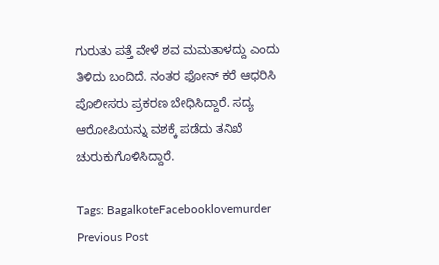ಗುರುತು ಪತ್ತೆ ವೇಳೆ ಶವ ಮಮತಾಳದ್ದು ಎಂದು ತಿಳಿದು ಬಂದಿದೆ. ನಂತರ ಫೋನ್ ಕರೆ ಆಧರಿಸಿ ಪೊಲೀಸರು ಪ್ರಕರಣ ಬೇಧಿಸಿದ್ದಾರೆ. ಸದ್ಯ ಆರೋಪಿಯನ್ನು ವಶಕ್ಕೆ ಪಡೆದು ತನಿಖೆ ಚುರುಕುಗೊಳಿಸಿದ್ದಾರೆ.

Tags: BagalkoteFacebooklovemurder
Previous Post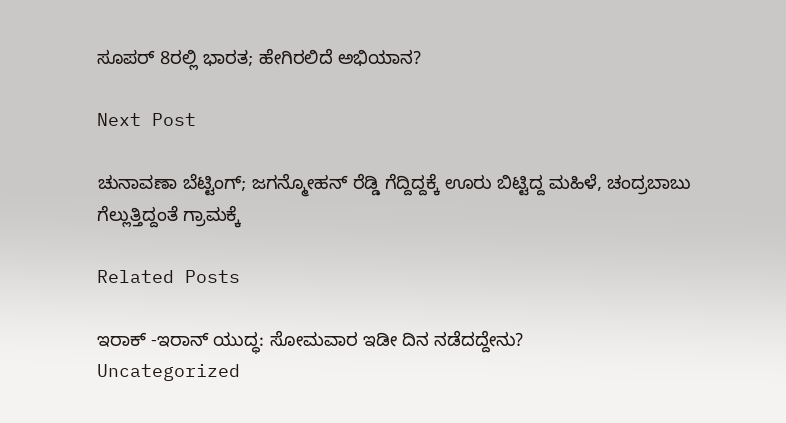ಸೂಪರ್ 8ರಲ್ಲಿ ಭಾರತ; ಹೇಗಿರಲಿದೆ ಅಭಿಯಾನ?

Next Post

ಚುನಾವಣಾ ಬೆಟ್ಟಿಂಗ್; ಜಗನ್ಮೋಹನ್ ರೆಡ್ಡಿ ಗೆದ್ದಿದ್ದಕ್ಕೆ ಊರು ಬಿಟ್ಟಿದ್ದ ಮಹಿಳೆ, ಚಂದ್ರಬಾಬು ಗೆಲ್ಲುತ್ತಿದ್ದಂತೆ ಗ್ರಾಮಕ್ಕೆ

Related Posts

ಇರಾಕ್ -ಇರಾನ್ ಯುದ್ಧ: ಸೋಮವಾರ ಇಡೀ ದಿನ ನಡೆದದ್ದೇನು?
Uncategorized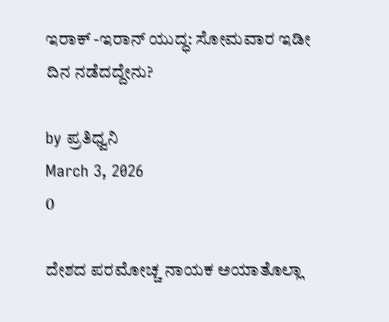ಇರಾಕ್ -ಇರಾನ್ ಯುದ್ಧ: ಸೋಮವಾರ ಇಡೀ ದಿನ ನಡೆದದ್ದೇನು?

by ಪ್ರತಿಧ್ವನಿ
March 3, 2026
0

ದೇಶದ ಪರಮೋಚ್ಚ ನಾಯಕ ಅಯಾತೊಲ್ಲಾ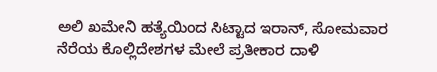ಅಲಿ ಖಮೇನಿ ಹತ್ಯೆಯಿಂದ ಸಿಟ್ಟಾದ ಇರಾನ್‌, ಸೋಮವಾರ ನೆರೆಯ ಕೊಲ್ಲಿದೇಶಗಳ ಮೇಲೆ ಪ್ರತೀಕಾರ ದಾಳಿ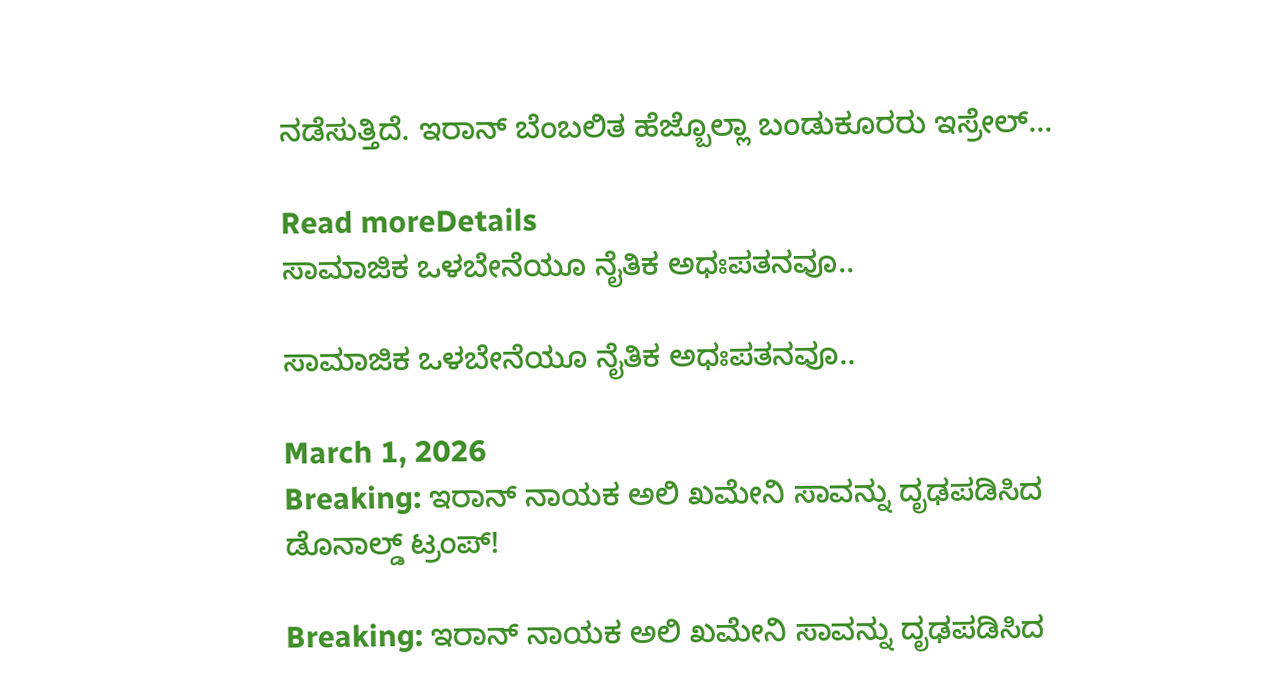ನಡೆಸುತ್ತಿದೆ. ಇರಾನ್‌ ಬೆಂಬಲಿತ ಹೆಜ್ಬೊಲ್ಲಾ ಬಂಡುಕೂರರು ಇಸ್ರೇಲ್‌...

Read moreDetails
ಸಾಮಾಜಿಕ ಒಳಬೇನೆಯೂ ನೈತಿಕ ಅಧಃಪತನವೂ..

ಸಾಮಾಜಿಕ ಒಳಬೇನೆಯೂ ನೈತಿಕ ಅಧಃಪತನವೂ..

March 1, 2026
Breaking: ಇರಾನ್ ನಾಯಕ ಅಲಿ ಖಮೇನಿ ಸಾವನ್ನು ದೃಢಪಡಿಸಿದ ಡೊನಾಲ್ಡ್ ಟ್ರಂಪ್!

Breaking: ಇರಾನ್ ನಾಯಕ ಅಲಿ ಖಮೇನಿ ಸಾವನ್ನು ದೃಢಪಡಿಸಿದ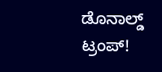ಡೊನಾಲ್ಡ್ ಟ್ರಂಪ್!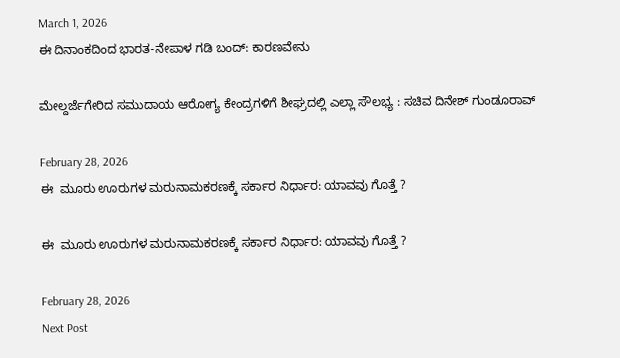March 1, 2026
ಈ ದಿನಾಂಕದಿಂದ ಭಾರತ-ನೇಪಾಳ ಗಡಿ ಬಂದ್: ಕಾರಣವೇನು

ಮೇಲ್ದರ್ಜೆಗೇರಿದ ಸಮುದಾಯ ಆರೋಗ್ಯ ಕೇಂದ್ರಗಳಿಗೆ ಶೀಘ್ರದಲ್ಲಿ ಎಲ್ಲಾ ಸೌಲಭ್ಯ : ಸಚಿವ ದಿನೇಶ್ ಗುಂಡೂರಾವ್

February 28, 2026
ಈ  ಮೂರು ಊರುಗಳ ಮರುನಾಮಕರಣಕ್ಕೆ ಸರ್ಕಾರ ನಿರ್ಧಾರ: ಯಾವವು ಗೊತ್ತೆ ?

ಈ  ಮೂರು ಊರುಗಳ ಮರುನಾಮಕರಣಕ್ಕೆ ಸರ್ಕಾರ ನಿರ್ಧಾರ: ಯಾವವು ಗೊತ್ತೆ ?

February 28, 2026
Next Post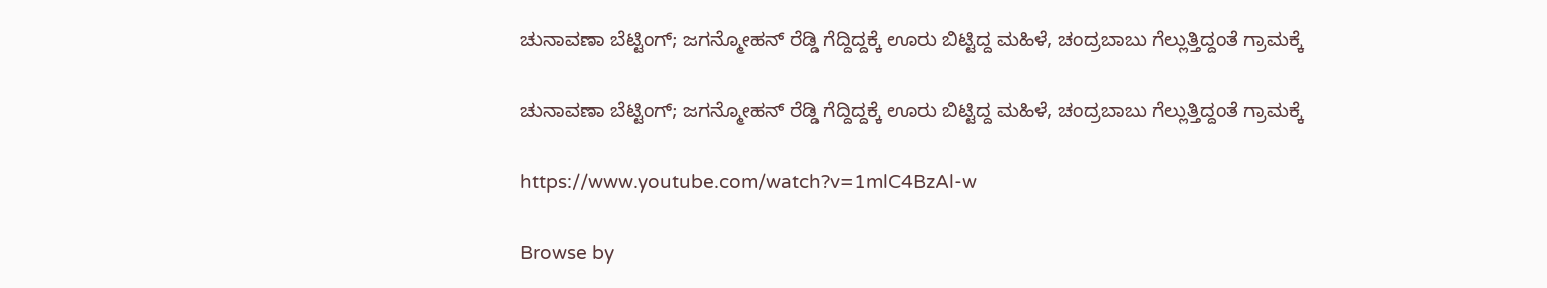ಚುನಾವಣಾ ಬೆಟ್ಟಿಂಗ್; ಜಗನ್ಮೋಹನ್ ರೆಡ್ಡಿ ಗೆದ್ದಿದ್ದಕ್ಕೆ ಊರು ಬಿಟ್ಟಿದ್ದ ಮಹಿಳೆ, ಚಂದ್ರಬಾಬು ಗೆಲ್ಲುತ್ತಿದ್ದಂತೆ ಗ್ರಾಮಕ್ಕೆ

ಚುನಾವಣಾ ಬೆಟ್ಟಿಂಗ್; ಜಗನ್ಮೋಹನ್ ರೆಡ್ಡಿ ಗೆದ್ದಿದ್ದಕ್ಕೆ ಊರು ಬಿಟ್ಟಿದ್ದ ಮಹಿಳೆ, ಚಂದ್ರಬಾಬು ಗೆಲ್ಲುತ್ತಿದ್ದಂತೆ ಗ್ರಾಮಕ್ಕೆ

https://www.youtube.com/watch?v=1mlC4BzAl-w

Browse by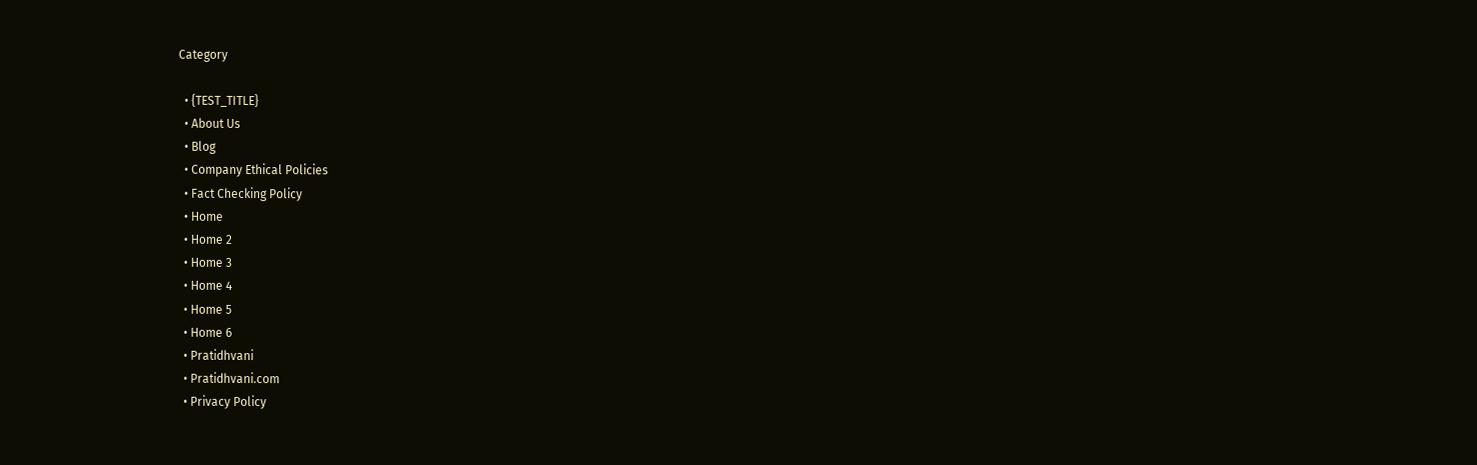Category

  • {TEST_TITLE}
  • About Us
  • Blog
  • Company Ethical Policies
  • Fact Checking Policy
  • Home
  • Home 2
  • Home 3
  • Home 4
  • Home 5
  • Home 6
  • Pratidhvani
  • Pratidhvani.com
  • Privacy Policy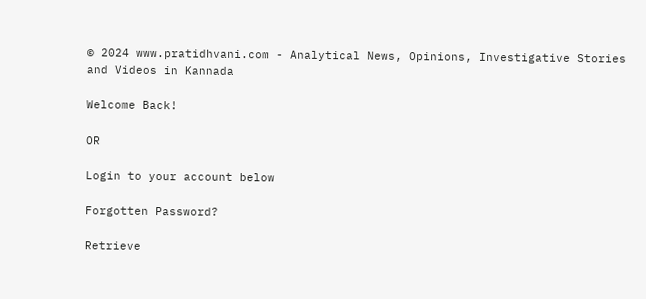© 2024 www.pratidhvani.com - Analytical News, Opinions, Investigative Stories and Videos in Kannada

Welcome Back!

OR

Login to your account below

Forgotten Password?

Retrieve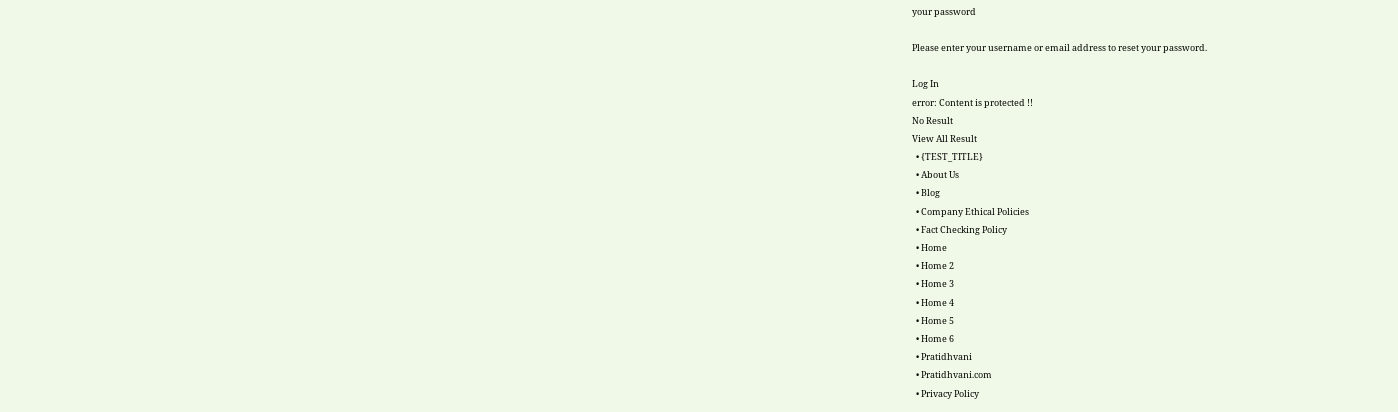your password

Please enter your username or email address to reset your password.

Log In
error: Content is protected !!
No Result
View All Result
  • {TEST_TITLE}
  • About Us
  • Blog
  • Company Ethical Policies
  • Fact Checking Policy
  • Home
  • Home 2
  • Home 3
  • Home 4
  • Home 5
  • Home 6
  • Pratidhvani
  • Pratidhvani.com
  • Privacy Policy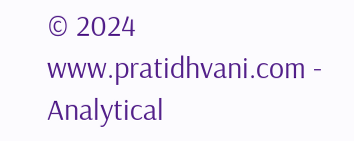© 2024 www.pratidhvani.com - Analytical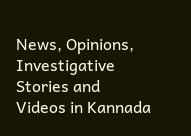News, Opinions, Investigative Stories and Videos in Kannada